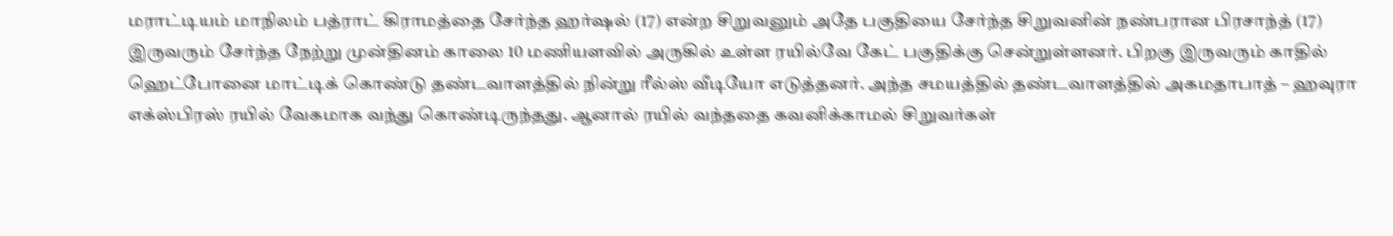மராட்டியம் மாநிலம் பத்ராட் கிராமத்தை சேர்ந்த ஹர்ஷல் (17) என்ற சிறுவனும் அதே பகுதியை சேர்ந்த சிறுவனின் நண்பரான பிரசாந்த் (17) இருவரும் சேர்ந்த நேற்று முன்தினம் காலை 10 மணியளவில் அருகில் உள்ள ரயில்வே கேட் பகுதிக்கு சென்றுள்ளனர். பிறகு இருவரும் காதில் ஹெட்போனை மாட்டிக் கொண்டு தண்டவாளத்தில் நின்று ரீல்ஸ் வீடியோ எடுத்தனர். அந்த சமயத்தில் தண்டவாளத்தில் அகமதாபாத் – ஹவுரா எக்ஸ்பிரஸ் ரயில் வேகமாக வந்து கொண்டிருந்தது. ஆனால் ரயில் வந்ததை கவனிக்காமல் சிறுவர்கள்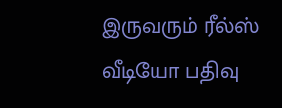இருவரும் ரீல்ஸ் வீடியோ பதிவு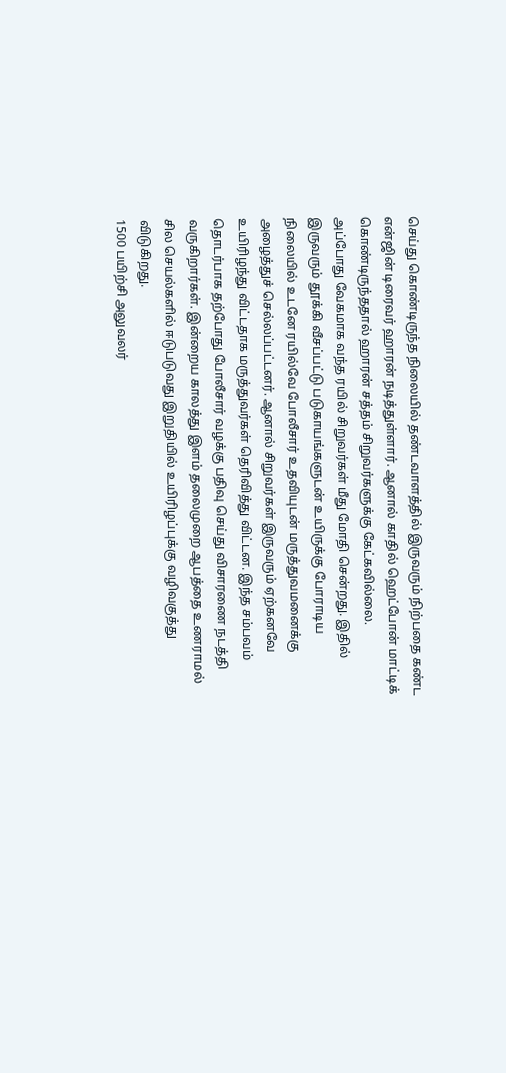செய்து கொண்டிருந்த நிலையில் தண்டவாளத்தில் இருவரும் நிற்பதை கண்ட என்ஜின் டிரைவர் ஹாரன் நடித்துள்ளார். ஆனால் காதில் ஹெட்போன் மாட்டிக் கொண்டிருந்ததால் ஹாரன் சத்தம் சிறுவர்களுக்கு கேட்கவில்லை.
அப்போது வேகமாக வந்த ரயில் சிறுவர்கள் மீது மோதி சென்றது. இதில் இருவரும் தூக்கி வீசப்பட்டு படுகாயங்களுடன் உயிருக்கு போராடிய நிலையில் உடனே ரயில்வே போலீசார் உதவியுடன் மருத்துவமனைக்கு அழைத்துச் செல்லப்பட்டனர். ஆனால் சிறுவர்கள் இருவரும் ஏற்கனவே உயிரிழந்து விட்டதாக மருத்துவர்கள் தெரிவித்து விட்டன. இந்த சம்பவம் தொடர்பாக தற்போது போலீசார் வழக்கு பதிவு செய்து விசாரணை நடத்தி வருகிறார்கள். இன்றைய காலத்து இளம் தலைமுறை ஆபத்தை உணராமல் சில செயல்களில் ஈடுபடுவது இறுதியில் உயிரிழப்புக்கு வழிவகுத்து விடுகிறது.
1500 பயிற்சி அலுவலர்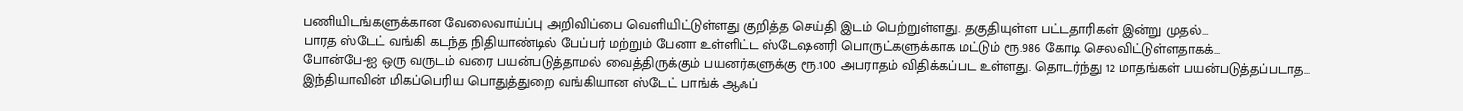பணியிடங்களுக்கான வேலைவாய்ப்பு அறிவிப்பை வெளியிட்டுள்ளது குறித்த செய்தி இடம் பெற்றுள்ளது. தகுதியுள்ள பட்டதாரிகள் இன்று முதல்…
பாரத ஸ்டேட் வங்கி கடந்த நிதியாண்டில் பேப்பர் மற்றும் பேனா உள்ளிட்ட ஸ்டேஷனரி பொருட்களுக்காக மட்டும் ரூ.986 கோடி செலவிட்டுள்ளதாகக்…
போன்பே-ஐ ஒரு வருடம் வரை பயன்படுத்தாமல் வைத்திருக்கும் பயனர்களுக்கு ரூ.100 அபராதம் விதிக்கப்பட உள்ளது. தொடர்ந்து 12 மாதங்கள் பயன்படுத்தப்படாத…
இந்தியாவின் மிகப்பெரிய பொதுத்துறை வங்கியான ஸ்டேட் பாங்க் ஆஃப்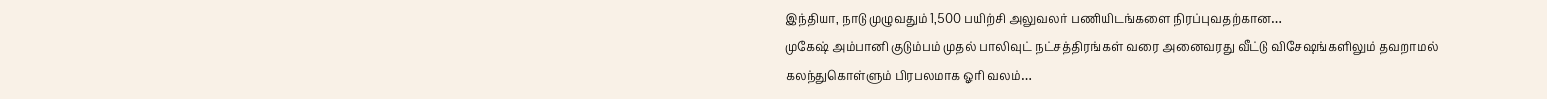இந்தியா, நாடு முழுவதும் 1,500 பயிற்சி அலுவலர் பணியிடங்களை நிரப்புவதற்கான…
முகேஷ் அம்பானி குடும்பம் முதல் பாலிவுட் நட்சத்திரங்கள் வரை அனைவரது வீட்டு விசேஷங்களிலும் தவறாமல் கலந்துகொள்ளும் பிரபலமாக ஓரி வலம்…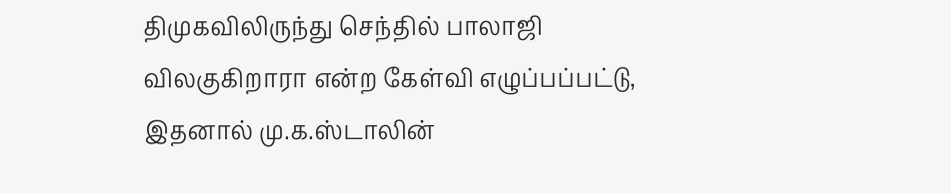திமுகவிலிருந்து செந்தில் பாலாஜி விலகுகிறாரா என்ற கேள்வி எழுப்பப்பட்டு, இதனால் மு.க.ஸ்டாலின்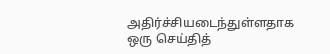அதிர்ச்சியடைந்துள்ளதாக ஒரு செய்தித்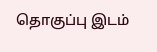தொகுப்பு இடம்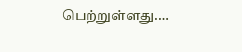பெற்றுள்ளது.…